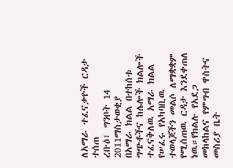ለአማራ ተፈናቃዮች ርዳታ ተሰጠ
ረቡዕ፣ ግንቦት 14 2011ማስታወቂያ
በአማራ ክልል በተከሰቱ ግጭቶችና ከሌሎች ክልሎች ተፈናቅለዉ አማራ ክልል የሠፈሩ የአካባቢዉ ተወላጆችን መልሶ ለማቋቋም የሚሰጠዉ ርዳታ እንደቀጠለ ነዉ።የክልሉ የአደጋ መከላከልና የምግብ ዋስትና መስሪያ ቤት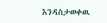እንዳስታወቀዉ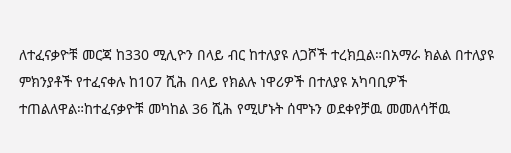ለተፈናቃዮቹ መርጃ ከ330 ሚሊዮን በላይ ብር ከተለያዩ ለጋሾች ተረክቧል።በአማራ ክልል በተለያዩ ምክንያቶች የተፈናቀሉ ከ107 ሺሕ በላይ የክልሉ ነዋሪዎች በተለያዩ አካባቢዎች ተጠልለዋል።ከተፈናቃዮቹ መካከል 36 ሺሕ የሚሆኑት ሰሞኑን ወደቀየቻዉ መመለሳቸዉ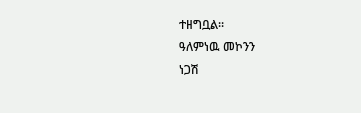ተዘግቧል።
ዓለምነዉ መኮንን
ነጋሽ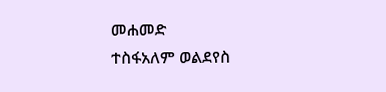መሐመድ
ተስፋአለም ወልደየስ